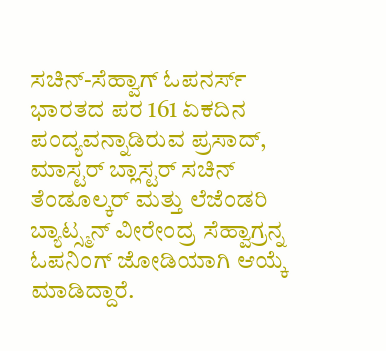ಸಚಿನ್-ಸೆಹ್ವಾಗ್ ಓಪನರ್ಸ್
ಭಾರತದ ಪರ 161 ಏಕದಿನ ಪಂದ್ಯವನ್ನಾಡಿರುವ ಪ್ರಸಾದ್, ಮಾಸ್ಟರ್ ಬ್ಲಾಸ್ಟರ್ ಸಚಿನ್ ತೆಂಡೂಲ್ಕರ್ ಮತ್ತು ಲೆಜೆಂಡರಿ ಬ್ಯಾಟ್ಸ್ಮನ್ ವೀರೇಂದ್ರ ಸೆಹ್ವಾಗ್ರನ್ನ ಓಪನಿಂಗ್ ಜೋಡಿಯಾಗಿ ಆಯ್ಕೆ ಮಾಡಿದ್ದಾರೆ.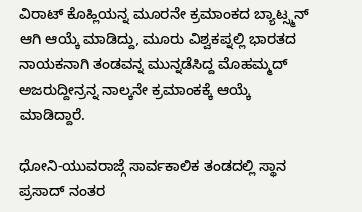ವಿರಾಟ್ ಕೊಹ್ಲಿಯನ್ನ ಮೂರನೇ ಕ್ರಮಾಂಕದ ಬ್ಯಾಟ್ಸ್ಮನ್ ಆಗಿ ಆಯ್ಕೆ ಮಾಡಿದ್ದು, ಮೂರು ವಿಶ್ವಕಪ್ನಲ್ಲಿ ಭಾರತದ ನಾಯಕನಾಗಿ ತಂಡವನ್ನ ಮುನ್ನಡೆಸಿದ್ದ ಮೊಹಮ್ಮದ್ ಅಜರುದ್ದೀನ್ರನ್ನ ನಾಲ್ಕನೇ ಕ್ರಮಾಂಕಕ್ಕೆ ಆಯ್ಕೆ ಮಾಡಿದ್ದಾರೆ.

ಧೋನಿ-ಯುವರಾಜ್ಗೆ ಸಾರ್ವಕಾಲಿಕ ತಂಡದಲ್ಲಿ ಸ್ಥಾನ
ಪ್ರಸಾದ್ ನಂತರ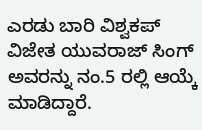ಎರಡು ಬಾರಿ ವಿಶ್ವಕಪ್ ವಿಜೇತ ಯುವರಾಜ್ ಸಿಂಗ್ ಅವರನ್ನು ನಂ.5 ರಲ್ಲಿ ಆಯ್ಕೆ ಮಾಡಿದ್ದಾರೆ.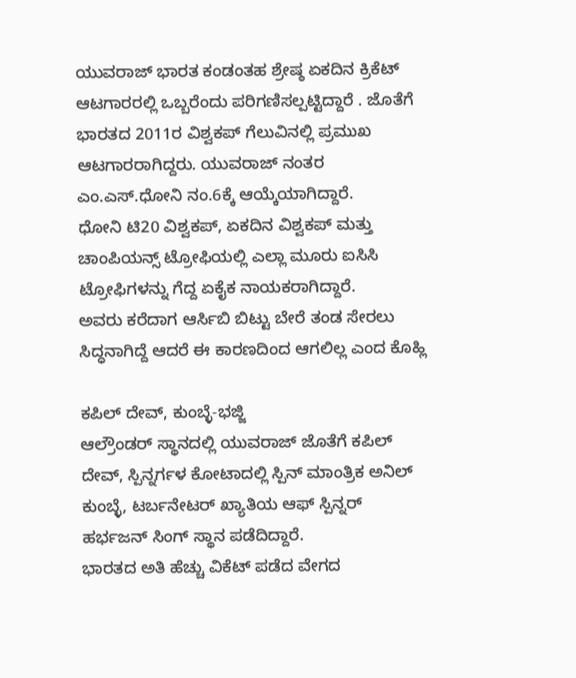ಯುವರಾಜ್ ಭಾರತ ಕಂಡಂತಹ ಶ್ರೇಷ್ಠ ಏಕದಿನ ಕ್ರಿಕೆಟ್ ಆಟಗಾರರಲ್ಲಿ ಒಬ್ಬರೆಂದು ಪರಿಗಣಿಸಲ್ಪಟ್ಟಿದ್ದಾರೆ . ಜೊತೆಗೆ ಭಾರತದ 2011ರ ವಿಶ್ವಕಪ್ ಗೆಲುವಿನಲ್ಲಿ ಪ್ರಮುಖ ಆಟಗಾರರಾಗಿದ್ದರು. ಯುವರಾಜ್ ನಂತರ ಎಂ.ಎಸ್.ಧೋನಿ ನಂ.6ಕ್ಕೆ ಆಯ್ಕೆಯಾಗಿದ್ದಾರೆ.
ಧೋನಿ ಟಿ20 ವಿಶ್ವಕಪ್, ಏಕದಿನ ವಿಶ್ವಕಪ್ ಮತ್ತು ಚಾಂಪಿಯನ್ಸ್ ಟ್ರೋಫಿಯಲ್ಲಿ ಎಲ್ಲಾ ಮೂರು ಐಸಿಸಿ ಟ್ರೋಫಿಗಳನ್ನು ಗೆದ್ದ ಏಕೈಕ ನಾಯಕರಾಗಿದ್ದಾರೆ.
ಅವರು ಕರೆದಾಗ ಆರ್ಸಿಬಿ ಬಿಟ್ಟು ಬೇರೆ ತಂಡ ಸೇರಲು ಸಿದ್ಧನಾಗಿದ್ದೆ ಆದರೆ ಈ ಕಾರಣದಿಂದ ಆಗಲಿಲ್ಲ ಎಂದ ಕೊಹ್ಲಿ

ಕಪಿಲ್ ದೇವ್, ಕುಂಬ್ಳೆ-ಭಜ್ಜಿ
ಆಲ್ರೌಂಡರ್ ಸ್ಥಾನದಲ್ಲಿ ಯುವರಾಜ್ ಜೊತೆಗೆ ಕಪಿಲ್ ದೇವ್, ಸ್ಪಿನ್ನರ್ಗಳ ಕೋಟಾದಲ್ಲಿ ಸ್ಪಿನ್ ಮಾಂತ್ರಿಕ ಅನಿಲ್ ಕುಂಬ್ಳೆ, ಟರ್ಬನೇಟರ್ ಖ್ಯಾತಿಯ ಆಫ್ ಸ್ಪಿನ್ನರ್ ಹರ್ಭಜನ್ ಸಿಂಗ್ ಸ್ಥಾನ ಪಡೆದಿದ್ದಾರೆ.
ಭಾರತದ ಅತಿ ಹೆಚ್ಚು ವಿಕೆಟ್ ಪಡೆದ ವೇಗದ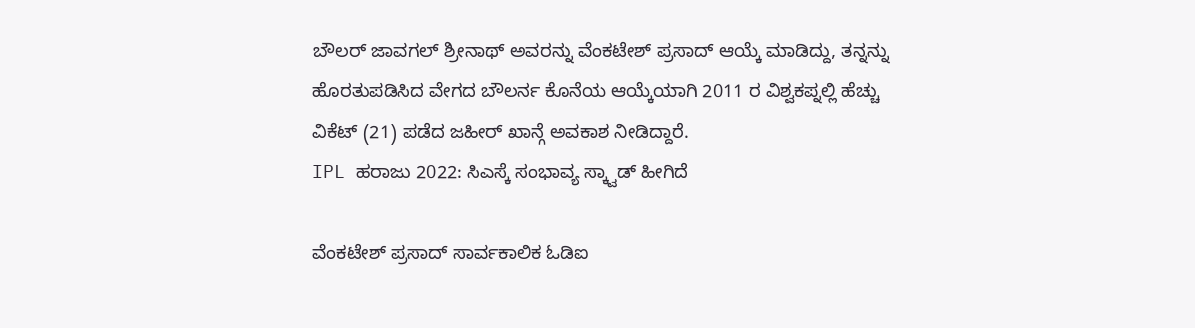ಬೌಲರ್ ಜಾವಗಲ್ ಶ್ರೀನಾಥ್ ಅವರನ್ನು ವೆಂಕಟೇಶ್ ಪ್ರಸಾದ್ ಆಯ್ಕೆ ಮಾಡಿದ್ದು, ತನ್ನನ್ನು ಹೊರತುಪಡಿಸಿದ ವೇಗದ ಬೌಲರ್ನ ಕೊನೆಯ ಆಯ್ಕೆಯಾಗಿ 2011 ರ ವಿಶ್ವಕಪ್ನಲ್ಲಿ ಹೆಚ್ಚು ವಿಕೆಟ್ (21) ಪಡೆದ ಜಹೀರ್ ಖಾನ್ಗೆ ಅವಕಾಶ ನೀಡಿದ್ದಾರೆ.
IPL ಹರಾಜು 2022: ಸಿಎಸ್ಕೆ ಸಂಭಾವ್ಯ ಸ್ಕ್ವಾಡ್ ಹೀಗಿದೆ

ವೆಂಕಟೇಶ್ ಪ್ರಸಾದ್ ಸಾರ್ವಕಾಲಿಕ ಓಡಿಐ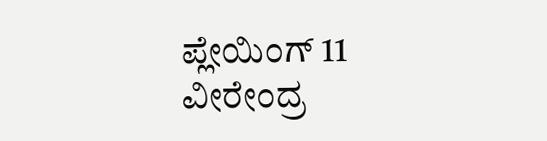ಪ್ಲೇಯಿಂಗ್ 11
ವೀರೇಂದ್ರ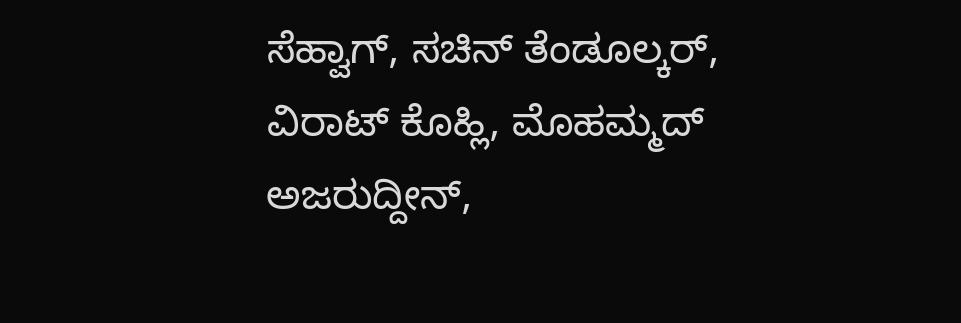ಸೆಹ್ವಾಗ್, ಸಚಿನ್ ತೆಂಡೂಲ್ಕರ್, ವಿರಾಟ್ ಕೊಹ್ಲಿ, ಮೊಹಮ್ಮದ್ ಅಜರುದ್ದೀನ್,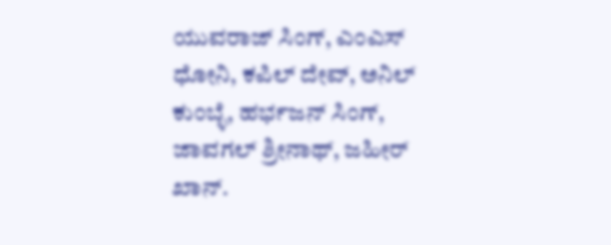ಯುವರಾಜ್ ಸಿಂಗ್, ಎಂಎಸ್ ಧೋನಿ, ಕಪಿಲ್ ದೇವ್, ಅನಿಲ್ ಕುಂಬ್ಳೆ, ಹರ್ಭಜನ್ ಸಿಂಗ್, ಜಾವಗಲ್ ಶ್ರೀನಾಥ್, ಜಹೀರ್ ಖಾನ್.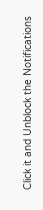Click it and Unblock the Notifications